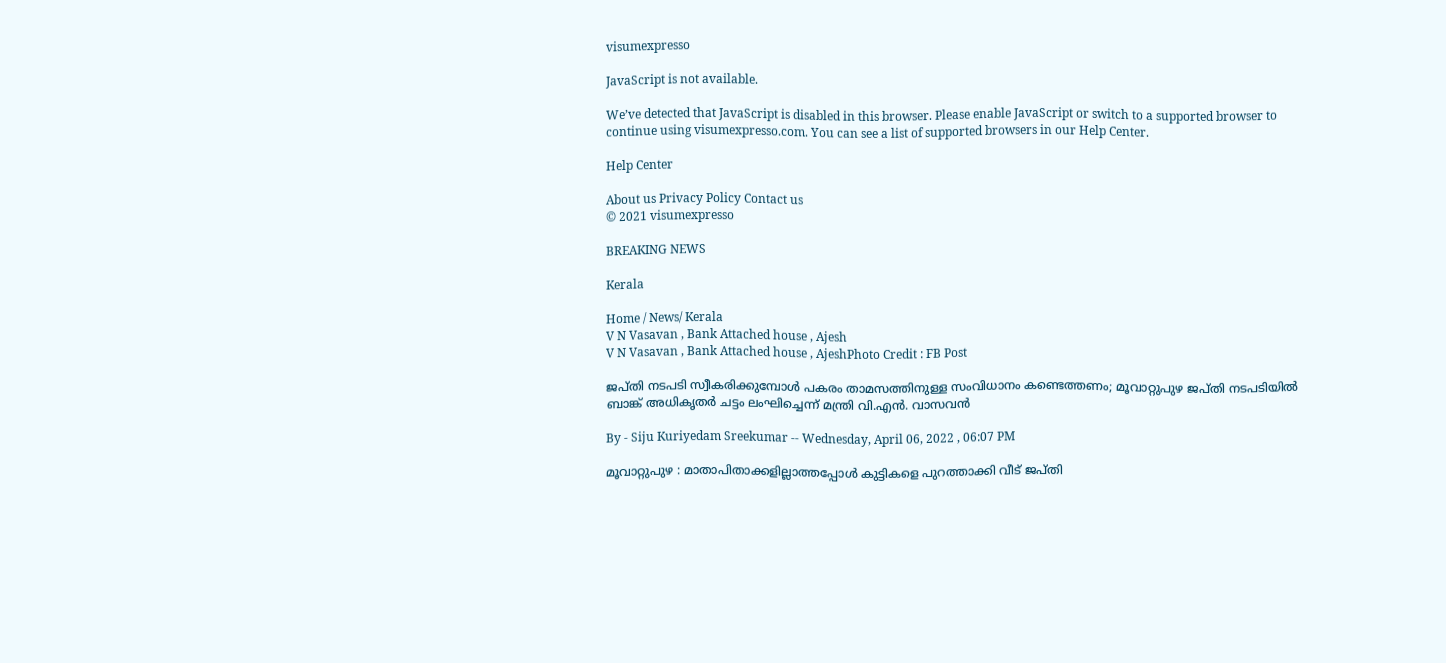visumexpresso

JavaScript is not available.

We’ve detected that JavaScript is disabled in this browser. Please enable JavaScript or switch to a supported browser to continue using visumexpresso.com. You can see a list of supported browsers in our Help Center.

Help Center

About us Privacy Policy Contact us
© 2021 visumexpresso

BREAKING NEWS

Kerala

Home / News/ Kerala
V N Vasavan , Bank Attached house , Ajesh
V N Vasavan , Bank Attached house , AjeshPhoto Credit : FB Post

ജപ്തി നടപടി സ്വീകരിക്കുമ്പോള്‍ പകരം താമസത്തിനുള്ള സംവിധാനം കണ്ടെത്തണം; മൂവാറ്റുപുഴ ജപ്തി നടപടിയില്‍ ബാങ്ക് അധികൃതര്‍ ചട്ടം ലംഘിച്ചെന്ന് മന്ത്രി വി.എന്‍. വാസവന്‍

By - Siju Kuriyedam Sreekumar -- Wednesday, April 06, 2022 , 06:07 PM

മൂവാറ്റുപുഴ : മാതാപിതാക്കളില്ലാത്തപ്പോള്‍ കുട്ടികളെ പുറത്താക്കി വീട് ജപ്തി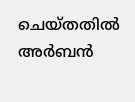ചെയ്തതില്‍ അര്‍ബന്‍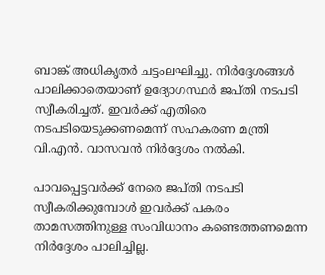ബാങ്ക് അധികൃതര്‍ ചട്ടംലഘിച്ചു. നിര്‍ദ്ദേശങ്ങള്‍ പാലിക്കാതെയാണ് ഉദ്യോഗസ്ഥര്‍ ജപ്തി നടപടി സ്വീകരിച്ചത്. ഇവര്‍ക്ക് എതിരെ നടപടിയെടുക്കണമെന്ന് സഹകരണ മന്ത്രി വി.എന്‍. വാസവന്‍ നിര്‍ദ്ദേശം നല്‍കി.

പാവപ്പെട്ടവര്‍ക്ക് നേരെ ജപ്തി നടപടി സ്വീകരിക്കുമ്പോള്‍ ഇവര്‍ക്ക് പകരം താമസത്തിനുള്ള സംവിധാനം കണ്ടെത്തണമെന്ന നിര്‍ദ്ദേശം പാലിച്ചില്ല.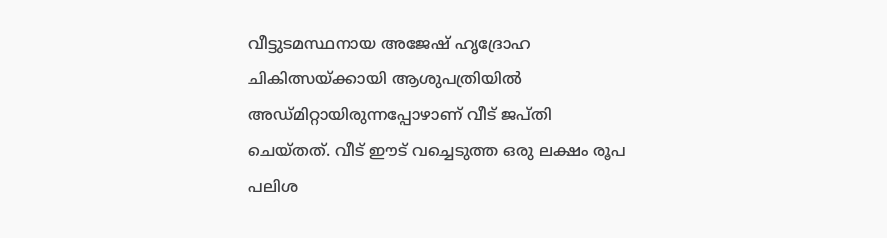വീട്ടുടമസ്ഥനായ അജേഷ് ഹൃദ്രോഹ ചികിത്സയ്ക്കായി ആശുപത്രിയില്‍ അഡ്മിറ്റായിരുന്നപ്പോഴാണ് വീട് ജപ്തി ചെയ്തത്. വീട് ഈട് വച്ചെടുത്ത ഒരു ലക്ഷം രൂപ പലിശ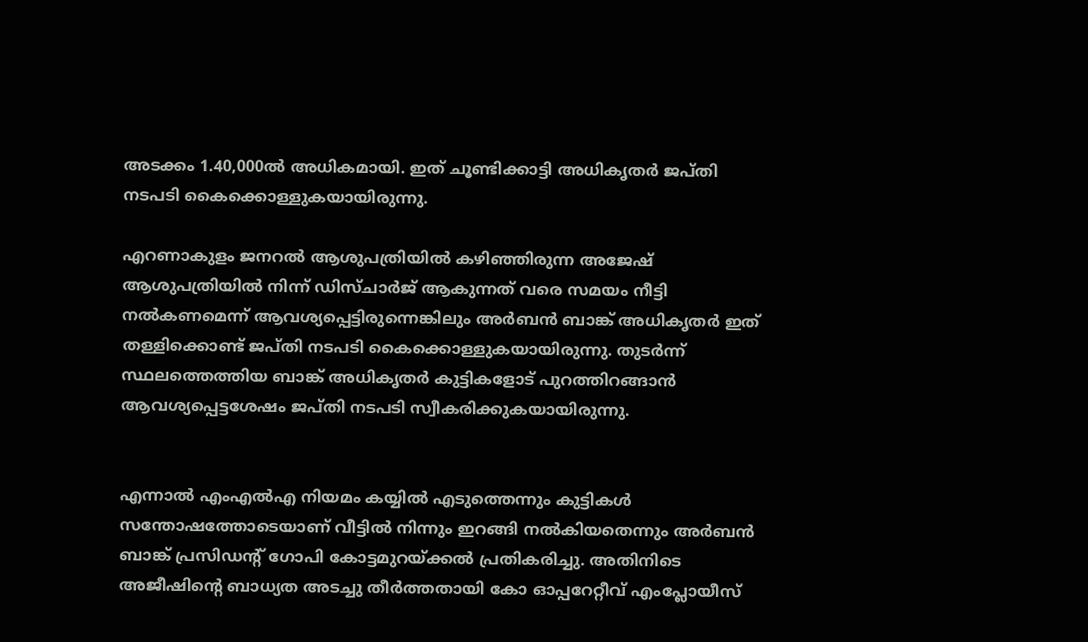അടക്കം 1.40,000ല്‍ അധികമായി. ഇത് ചൂണ്ടിക്കാട്ടി അധികൃതര്‍ ജപ്തി നടപടി കൈക്കൊള്ളുകയായിരുന്നു.

എറണാകുളം ജനറല്‍ ആശുപത്രിയില്‍ കഴിഞ്ഞിരുന്ന അജേഷ് ആശുപത്രിയില്‍ നിന്ന് ഡിസ്ചാര്‍ജ് ആകുന്നത് വരെ സമയം നീട്ടി നല്‍കണമെന്ന് ആവശ്യപ്പെട്ടിരുന്നെങ്കിലും അര്‍ബന്‍ ബാങ്ക് അധികൃതര്‍ ഇത് തള്ളിക്കൊണ്ട് ജപ്തി നടപടി കൈക്കൊള്ളുകയായിരുന്നു. തുടര്‍ന്ന് സ്ഥലത്തെത്തിയ ബാങ്ക് അധികൃതര്‍ കുട്ടികളോട് പുറത്തിറങ്ങാന്‍ ആവശ്യപ്പെട്ടശേഷം ജപ്തി നടപടി സ്വീകരിക്കുകയായിരുന്നു.


എന്നാല്‍ എംഎല്‍എ നിയമം കയ്യില്‍ എടുത്തെന്നും കുട്ടികള്‍ സന്തോഷത്തോടെയാണ് വീട്ടില്‍ നിന്നും ഇറങ്ങി നല്‍കിയതെന്നും അര്‍ബന്‍ ബാങ്ക് പ്രസിഡന്റ് ഗോപി കോട്ടമുറയ്ക്കല്‍ പ്രതികരിച്ചു. അതിനിടെ അജീഷിന്റെ ബാധ്യത അടച്ചു തീര്‍ത്തതായി കോ ഓപ്പറേറ്റീവ് എംപ്ലോയീസ്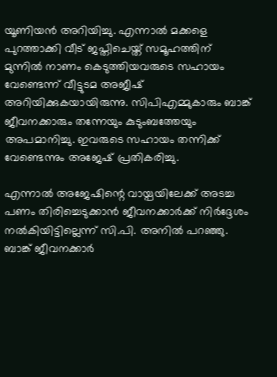യൂണിയന്‍ അറിയിച്ചു. എന്നാല്‍ മക്കളെ പുറത്താക്കി വീട് ജപ്തിചെയ്ത് സമൂഹത്തിന് മുന്നില്‍ നാണം കെടുത്തിയവരുടെ സഹായം വേണ്ടെന്ന് വീട്ടുടമ അജീഷ് അറിയിക്കുകയായിരുന്നു. സിപിഎമ്മുകാരും ബാങ്ക് ജീവനക്കാരും തന്നേയും കുടുംബത്തേയും അപമാനിച്ചു. ഇവരുടെ സഹായം തന്നിക്ക് വേണ്ടെന്നും അജേഷ് പ്രതികരിച്ചു.

എന്നാല്‍ അജേഷിന്റെ വായ്പയിലേക്ക് അടച്ച പണം തിരിച്ചെടുക്കാന്‍ ജീവനക്കാര്‍ക്ക് നിര്‍ദ്ദേശം നല്‍കിയിട്ടില്ലെന്ന് സി.പി. അനില്‍ പറഞ്ഞു. ബാങ്ക് ജീവനക്കാര്‍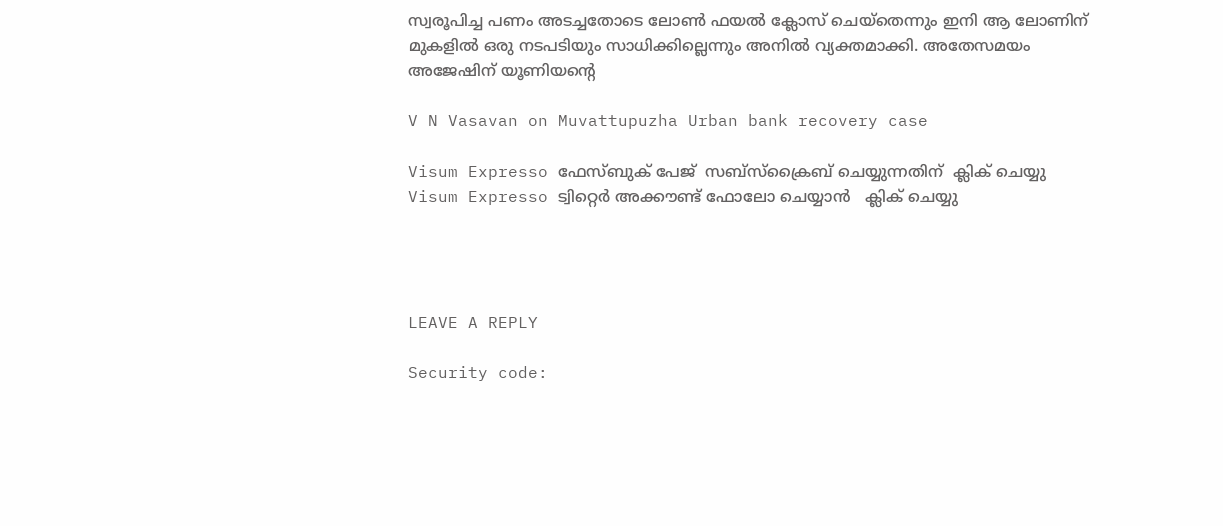സ്വരൂപിച്ച പണം അടച്ചതോടെ ലോണ്‍ ഫയല്‍ ക്ലോസ് ചെയ്‌തെന്നും ഇനി ആ ലോണിന് മുകളില്‍ ഒരു നടപടിയും സാധിക്കില്ലെന്നും അനില്‍ വ്യക്തമാക്കി. അതേസമയം അജേഷിന് യൂണിയന്റെ

V N Vasavan on Muvattupuzha Urban bank recovery case

Visum Expresso ഫേസ്ബുക് പേജ്  സബ്സ്ക്രൈബ് ചെയ്യുന്നതിന്  ക്ലിക് ചെയ്യു
Visum Expresso ട്വിറ്റെർ അക്കൗണ്ട് ഫോലോ ചെയ്യാൻ   ക്ലിക് ചെയ്യു




LEAVE A REPLY

Security code: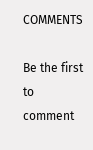COMMENTS

Be the first to comment